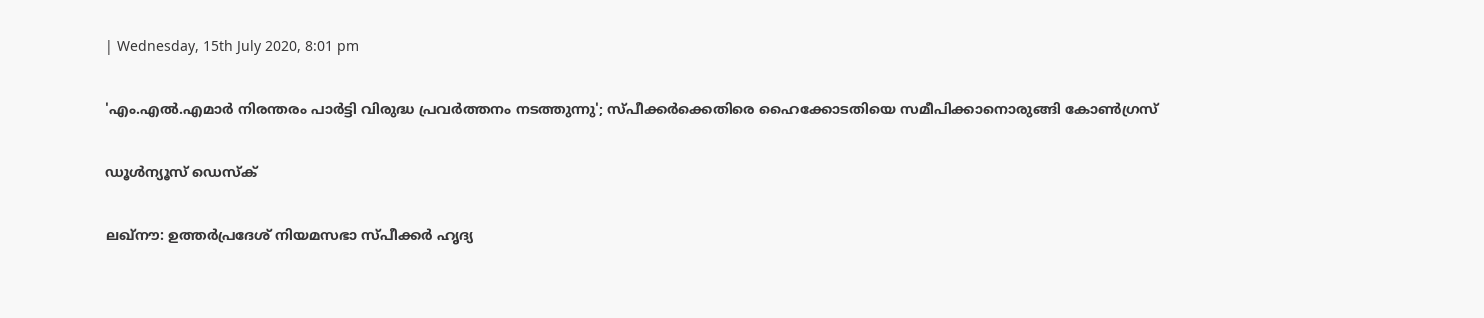| Wednesday, 15th July 2020, 8:01 pm

'എം.എല്‍.എമാര്‍ നിരന്തരം പാര്‍ട്ടി വിരുദ്ധ പ്രവര്‍ത്തനം നടത്തുന്നു'; സ്പീക്കര്‍ക്കെതിരെ ഹൈക്കോടതിയെ സമീപിക്കാനൊരുങ്ങി കോണ്‍ഗ്രസ്

ഡൂള്‍ന്യൂസ് ഡെസ്‌ക്

ലഖ്‌നൗ: ഉത്തര്‍പ്രദേശ് നിയമസഭാ സ്പീക്കര്‍ ഹൃദ്യ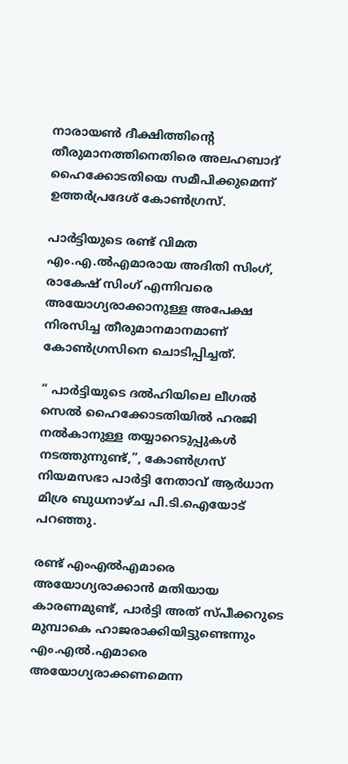നാരായണ്‍ ദീക്ഷിത്തിന്റെ തീരുമാനത്തിനെതിരെ അലഹബാദ് ഹൈക്കോടതിയെ സമീപിക്കുമെന്ന് ഉത്തര്‍പ്രദേശ് കോണ്‍ഗ്രസ്.

പാര്‍ട്ടിയുടെ രണ്ട് വിമത എം.എ.ല്‍എമാരായ അദിതി സിംഗ്, രാകേഷ് സിംഗ് എന്നിവരെ അയോഗ്യരാക്കാനുള്ള അപേക്ഷ നിരസിച്ച തീരുമാനമാനമാണ് കോണ്‍ഗ്രസിനെ ചൊടിപ്പിച്ചത്.

” പാര്‍ട്ടിയുടെ ദല്‍ഹിയിലെ ലീഗല്‍ സെല്‍ ഹൈക്കോടതിയില്‍ ഹരജി നല്‍കാനുള്ള തയ്യാറെടുപ്പുകള്‍ നടത്തുന്നുണ്ട്,”, കോണ്‍ഗ്രസ് നിയമസഭാ പാര്‍ട്ടി നേതാവ് ആര്‍ധാന മിശ്ര ബുധനാഴ്ച പി.ടി.ഐയോട് പറഞ്ഞു.

രണ്ട് എംഎല്‍എമാരെ അയോഗ്യരാക്കാന്‍ മതിയായ കാരണമുണ്ട്, പാര്‍ട്ടി അത് സ്പീക്കറുടെ മുമ്പാകെ ഹാജരാക്കിയിട്ടുണ്ടെന്നും എം.എല്‍.എമാരെ അയോഗ്യരാക്കണമെന്ന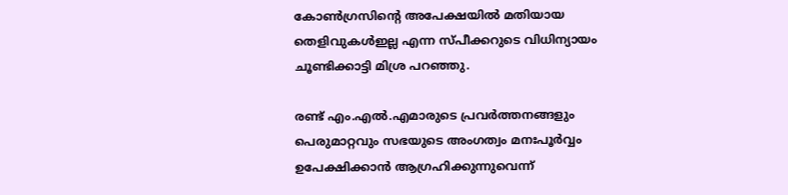കോണ്‍ഗ്രസിന്റെ അപേക്ഷയില്‍ മതിയായ തെളിവുകള്‍ഇല്ല എന്ന സ്പീക്കറുടെ വിധിന്യായം ചൂണ്ടിക്കാട്ടി മിശ്ര പറഞ്ഞു.

രണ്ട് എം.എല്‍.എമാരുടെ പ്രവര്‍ത്തനങ്ങളും പെരുമാറ്റവും സഭയുടെ അംഗത്വം മനഃപൂര്‍വ്വം ഉപേക്ഷിക്കാന്‍ ആഗ്രഹിക്കുന്നുവെന്ന്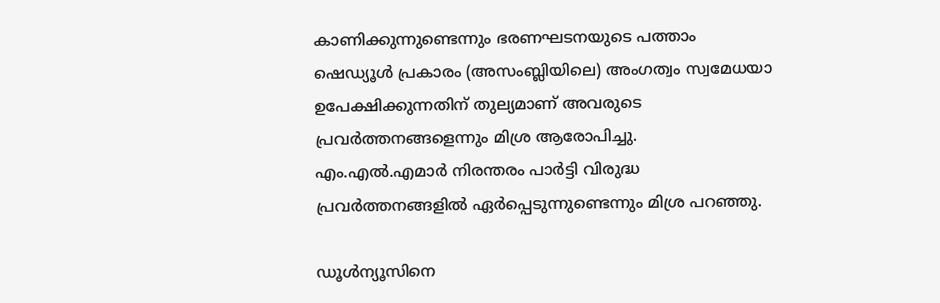കാണിക്കുന്നുണ്ടെന്നും ഭരണഘടനയുടെ പത്താം ഷെഡ്യൂള്‍ പ്രകാരം (അസംബ്ലിയിലെ) അംഗത്വം സ്വമേധയാ ഉപേക്ഷിക്കുന്നതിന് തുല്യമാണ് അവരുടെ പ്രവര്‍ത്തനങ്ങളെന്നും മിശ്ര ആരോപിച്ചു. എം.എല്‍.എമാര്‍ നിരന്തരം പാര്‍ട്ടി വിരുദ്ധ പ്രവര്‍ത്തനങ്ങളില്‍ ഏര്‍പ്പെടുന്നുണ്ടെന്നും മിശ്ര പറഞ്ഞു.

ഡൂള്‍ന്യൂസിനെ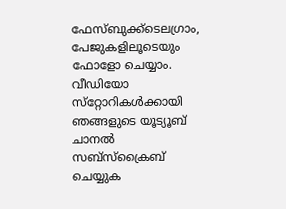ഫേസ്ബുക്ക്ടെലഗ്രാം, പേജുകളിലൂടെയും ഫോളോ ചെയ്യാം. വീഡിയോ സ്‌റ്റോറികള്‍ക്കായി ഞങ്ങളുടെ യൂട്യൂബ് ചാനല്‍ സബ്‌സ്‌ക്രൈബ് ചെയ്യുക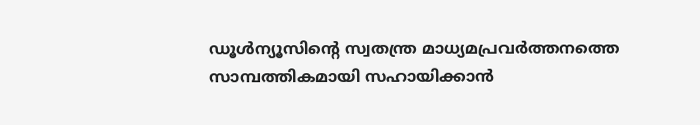ഡൂള്‍ന്യൂസിന്റെ സ്വതന്ത്ര മാധ്യമപ്രവര്‍ത്തനത്തെ സാമ്പത്തികമായി സഹായിക്കാന്‍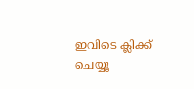ഇവിടെ ക്ലിക്ക് ചെയ്യൂ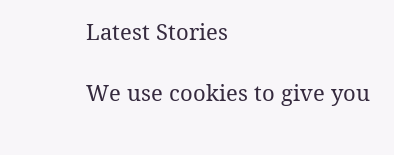Latest Stories

We use cookies to give you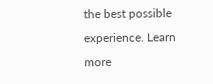the best possible experience. Learn more